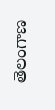తెలంగాణ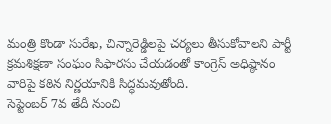మంత్రి కొండా సురేఖ, చిన్నారెడ్డిలపై చర్యలు తీసుకోవాలని పార్టీ క్రమశిక్షణా సంఘం సిఫారసు చేయడంతో కాంగ్రెస్ అధిష్ఠానం వారిపై కఠిన నిర్ణయానికి సిద్ధమవుతోంది.
సెప్టెంబర్ 7వ తేదీ నుంచి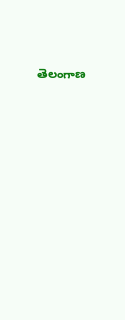తెలంగాణ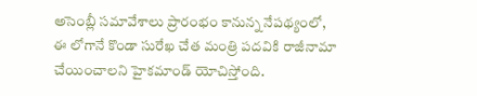అసెంబ్లీ సమావేశాలు ప్రారంభం కానున్న నేపథ్యంలో, ఈ లోగానే కొండా సురేఖ చేత మంత్రి పదవికి రాజీనామా చేయించాలని హైకమాండ్ యోచిస్తోంది.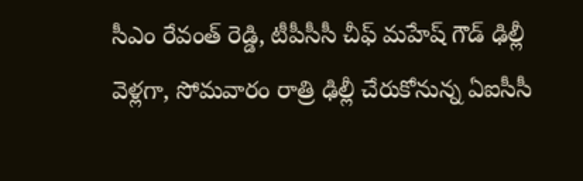సీఎం రేవంత్ రెడ్డి, టీపీసీసీ చీఫ్ మహేష్ గౌడ్ ఢిల్లీ వెళ్లగా, సోమవారం రాత్రి ఢిల్లీ చేరుకోనున్న ఏఐసీసీ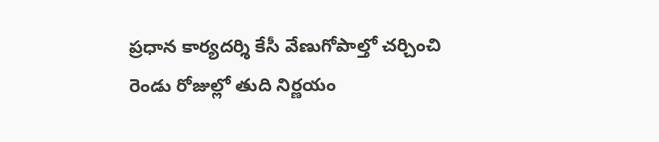ప్రధాన కార్యదర్శి కేసీ వేణుగోపాల్తో చర్చించి రెండు రోజుల్లో తుది నిర్ణయం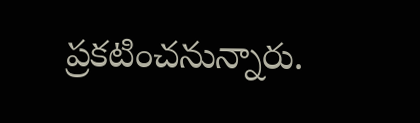ప్రకటించనున్నారు.